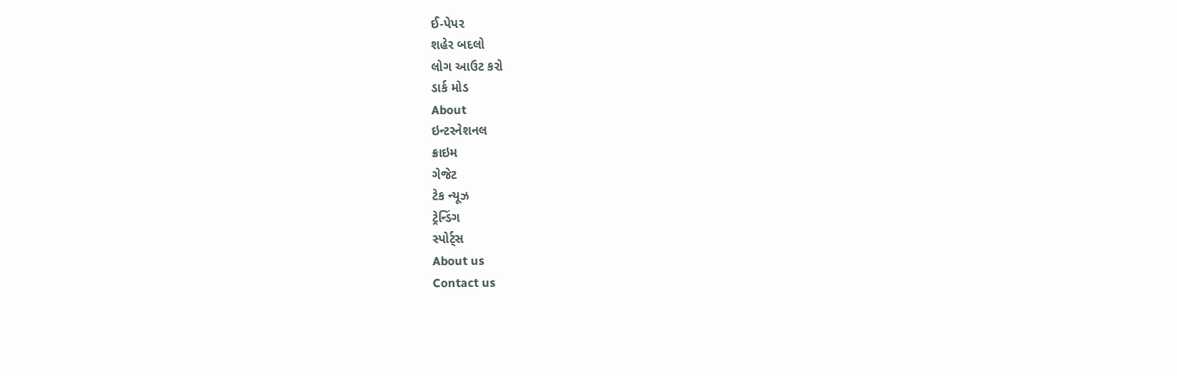ઈ-પેપર
શહેર બદલો
લોગ આઉટ કરો
ડાર્ક મોડ
About
ઇન્ટરનેશનલ
ક્રાઇમ
ગેજેટ
ટેક ન્યૂઝ
ટ્રેન્ડિંગ
સ્પોર્ટ્સ
About us
Contact us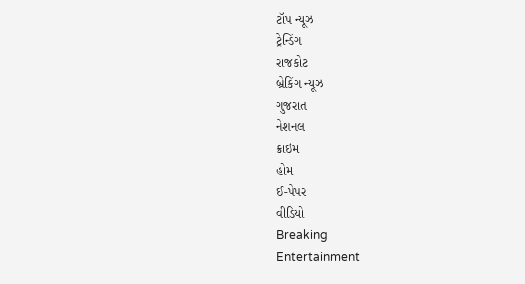ટૉપ ન્યૂઝ
ટ્રેન્ડિંગ
રાજકોટ
બ્રેકિંગ ન્યૂઝ
ગુજરાત
નેશનલ
ક્રાઇમ
હોમ
ઈ-પેપર
વીડિયો
Breaking
Entertainment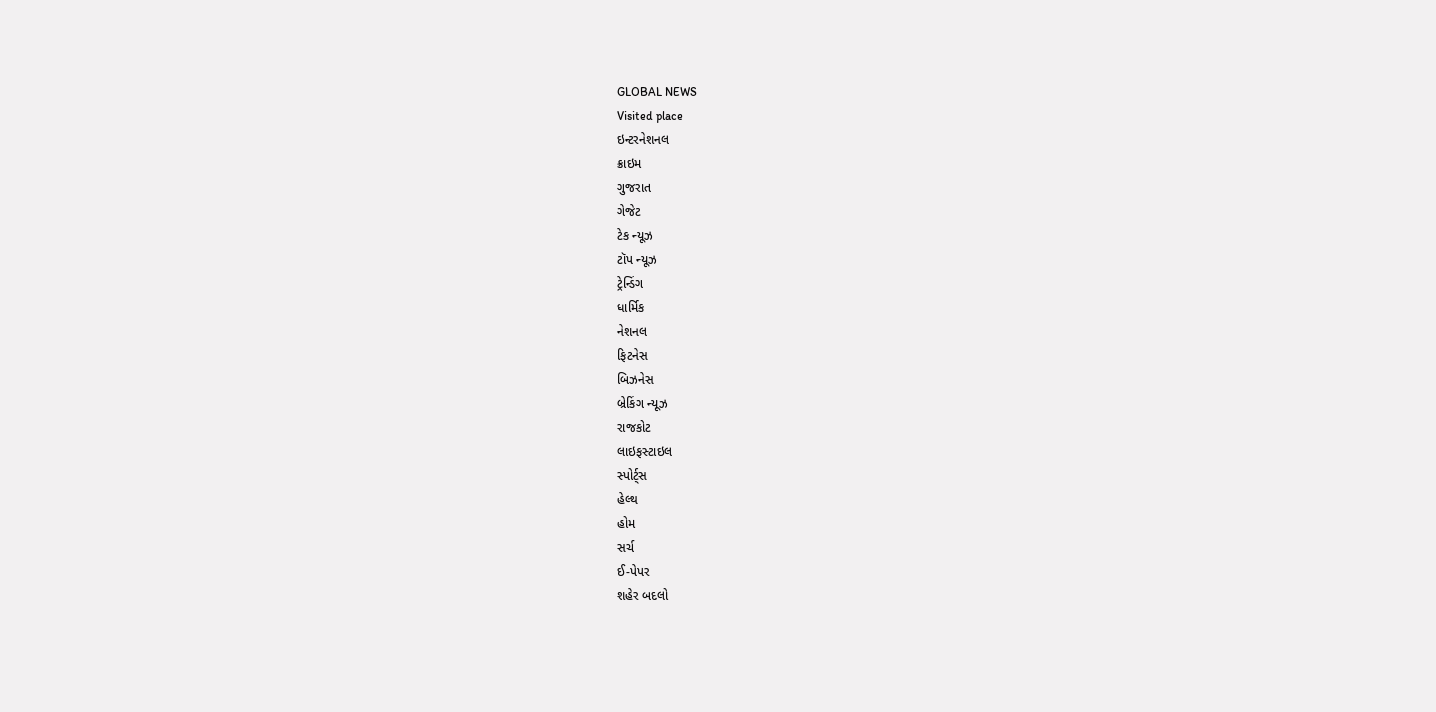GLOBAL NEWS
Visited place
ઇન્ટરનેશનલ
ક્રાઇમ
ગુજરાત
ગેજેટ
ટેક ન્યૂઝ
ટૉપ ન્યૂઝ
ટ્રેન્ડિંગ
ધાર્મિક
નેશનલ
ફિટનેસ
બિઝનેસ
બ્રેકિંગ ન્યૂઝ
રાજકોટ
લાઇફસ્ટાઇલ
સ્પોર્ટ્સ
હેલ્થ
હોમ
સર્ચ
ઈ-પેપર
શહેર બદલો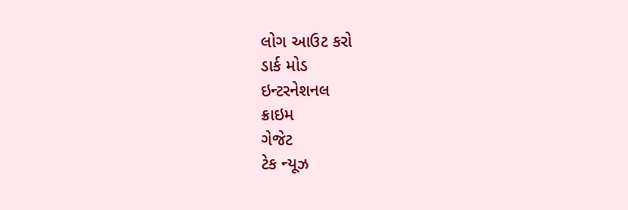લોગ આઉટ કરો
ડાર્ક મોડ
ઇન્ટરનેશનલ
ક્રાઇમ
ગેજેટ
ટેક ન્યૂઝ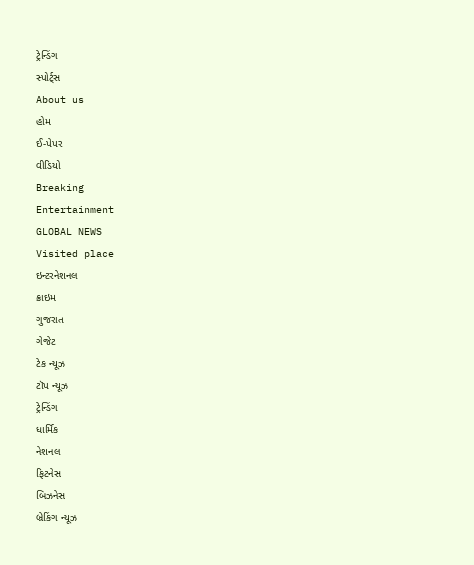ટ્રેન્ડિંગ
સ્પોર્ટ્સ
About us
હોમ
ઈ-પેપર
વીડિયો
Breaking
Entertainment
GLOBAL NEWS
Visited place
ઇન્ટરનેશનલ
ક્રાઇમ
ગુજરાત
ગેજેટ
ટેક ન્યૂઝ
ટૉપ ન્યૂઝ
ટ્રેન્ડિંગ
ધાર્મિક
નેશનલ
ફિટનેસ
બિઝનેસ
બ્રેકિંગ ન્યૂઝ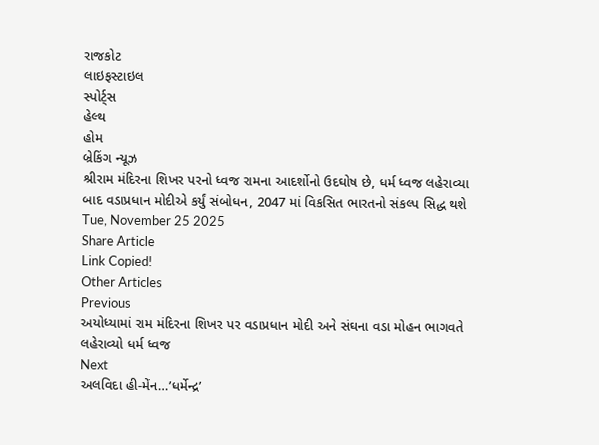રાજકોટ
લાઇફસ્ટાઇલ
સ્પોર્ટ્સ
હેલ્થ
હોમ
બ્રેકિંગ ન્યૂઝ
શ્રીરામ મંદિરના શિખર પરનો ધ્વજ રામના આદર્શોનો ઉદઘોષ છે, ધર્મ ધ્વજ લહેરાવ્યા બાદ વડાપ્રધાન મોદીએ કર્યું સંબોધન, 2047 માં વિકસિત ભારતનો સંકલ્પ સિદ્ધ થશે
Tue, November 25 2025
Share Article
Link Copied!
Other Articles
Previous
અયોધ્યામાં રામ મંદિરના શિખર પર વડાપ્રધાન મોદી અને સંઘના વડા મોહન ભાગવતે લહેરાવ્યો ધર્મ ધ્વજ
Next
અલવિદા હી-મેંન…’ધર્મેન્દ્ર’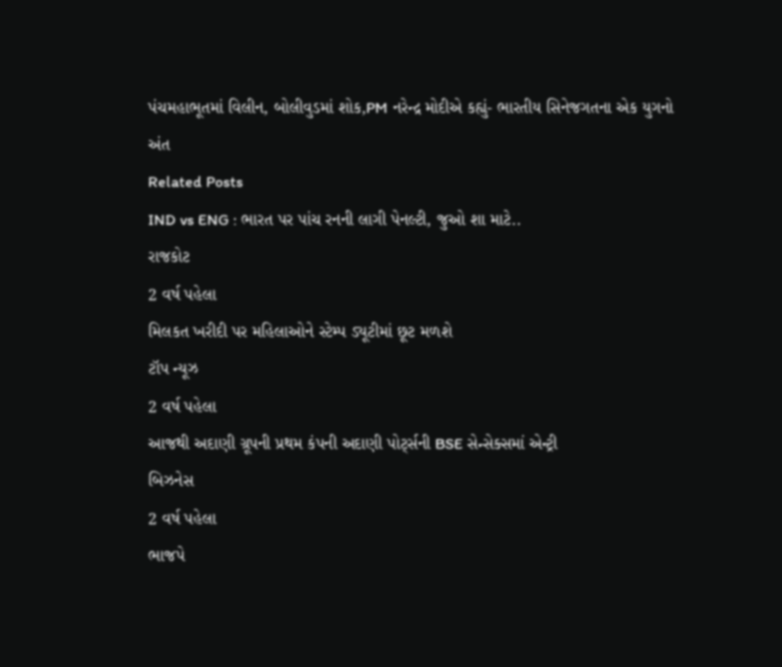પંચમહાભૂતમાં વિલીન, બોલીવુડમાં શોક,PM નરેન્દ્ર મોદીએ કહ્યું- ભારતીય સિનેજગતના એક યુગનો અંત
Related Posts
IND vs ENG : ભારત પર પાંચ રનની લાગી પેનલ્ટી, જુઓ શા માટે..
રાજકોટ
2 વર્ષ પહેલા
મિલકત ખરીદી પર મહિલાઓને સ્ટેમ્પ ડ્યૂટીમાં છૂટ મળશે
ટૉપ ન્યૂઝ
2 વર્ષ પહેલા
આજથી અદાણી ગ્રૂપની પ્રથમ કંપની અદાણી પોર્ટ્સની BSE સેન્સેક્સમાં એન્ટ્રી
બિઝનેસ
2 વર્ષ પહેલા
ભાજપે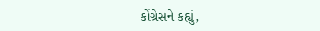કોંગ્રેસને કહ્યું,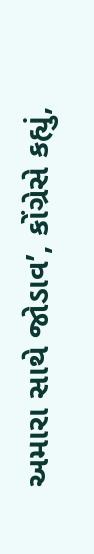અમારા સાથે જોડાવ’, કોંગ્રેસે કહ્યું,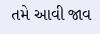તમે આવી જાવ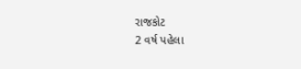રાજકોટ
2 વર્ષ પહેલા